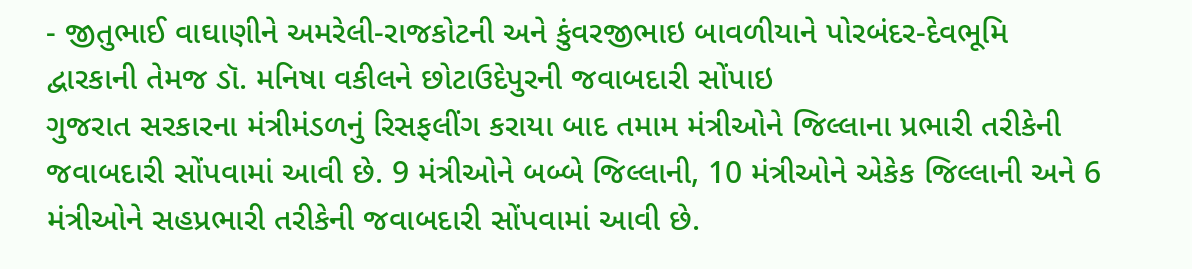- જીતુભાઈ વાઘાણીને અમરેલી-રાજકોટની અને કુંવરજીભાઇ બાવળીયાને પોરબંદર-દેવભૂમિ દ્વારકાની તેમજ ડૉ. મનિષા વકીલને છોટાઉદેપુરની જવાબદારી સોંપાઇ
ગુજરાત સરકારના મંત્રીમંડળનું રિસફલીંગ કરાયા બાદ તમામ મંત્રીઓને જિલ્લાના પ્રભારી તરીકેની જવાબદારી સોંપવામાં આવી છે. 9 મંત્રીઓને બબ્બે જિલ્લાની, 10 મંત્રીઓને એકેક જિલ્લાની અને 6 મંત્રીઓને સહપ્રભારી તરીકેની જવાબદારી સોંપવામાં આવી છે.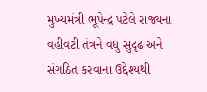મુખ્યમંત્રી ભૂપેન્દ્ર પટેલે રાજ્યના વહીવટી તંત્રને વધુ સુદૃઢ અને સંગઠિત કરવાના ઉદ્દેશ્યથી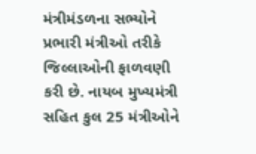મંત્રીમંડળના સભ્યોને પ્રભારી મંત્રીઓ તરીકે જિલ્લાઓની ફાળવણી કરી છે. નાયબ મુખ્યમંત્રી સહિત કુલ 25 મંત્રીઓને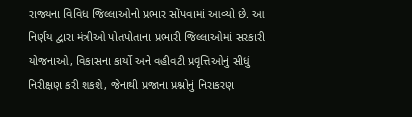રાજ્યના વિવિધ જિલ્લાઓનો પ્રભાર સોંપવામાં આવ્યો છે. આ નિર્ણય દ્વારા મંત્રીઓ પોતપોતાના પ્રભારી જિલ્લાઓમાં સરકારી યોજનાઓ, વિકાસના કાર્યો અને વહીવટી પ્રવૃત્તિઓનું સીધું નિરીક્ષણ કરી શકશે, જેનાથી પ્રજાના પ્રશ્નોનું નિરાકરણ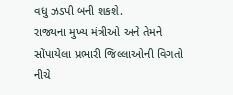વધુ ઝડપી બની શકશે.
રાજ્યના મુખ્ય મંત્રીઓ અને તેમને સોંપાયેલા પ્રભારી જિલ્લાઓની વિગતો નીચે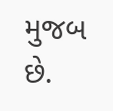મુજબ છે.